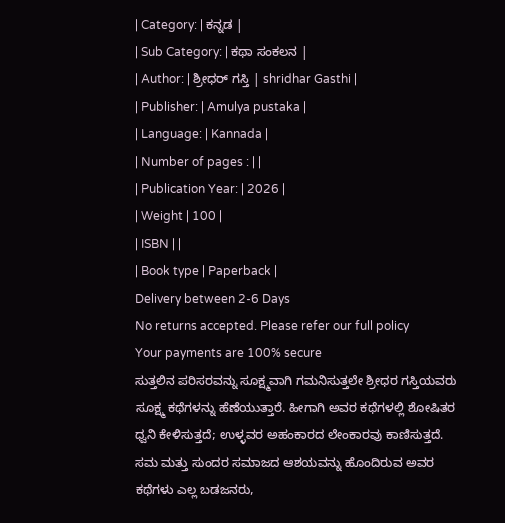| Category: | ಕನ್ನಡ |
| Sub Category: | ಕಥಾ ಸಂಕಲನ |
| Author: | ಶ್ರೀಧರ್ ಗಸ್ತಿ | shridhar Gasthi |
| Publisher: | Amulya pustaka |
| Language: | Kannada |
| Number of pages : | |
| Publication Year: | 2026 |
| Weight | 100 |
| ISBN | |
| Book type | Paperback |
Delivery between 2-6 Days
No returns accepted. Please refer our full policy
Your payments are 100% secure
ಸುತ್ತಲಿನ ಪರಿಸರವನ್ನು ಸೂಕ್ಷ್ಮವಾಗಿ ಗಮನಿಸುತ್ತಲೇ ಶ್ರೀಧರ ಗಸ್ತಿಯವರು ಸೂಕ್ಷ್ಮ ಕಥೆಗಳನ್ನು ಹೆಣೆಯುತ್ತಾರೆ. ಹೀಗಾಗಿ ಅವರ ಕಥೆಗಳಲ್ಲಿ ಶೋಷಿತರ ಧ್ವನಿ ಕೇಳಿಸುತ್ತದೆ; ಉಳ್ಳವರ ಅಹಂಕಾರದ ಲೇಂಕಾರವು ಕಾಣಿಸುತ್ತದೆ. ಸಮ ಮತ್ತು ಸುಂದರ ಸಮಾಜದ ಆಶಯವನ್ನು ಹೊಂದಿರುವ ಅವರ ಕಥೆಗಳು ಎಲ್ಲ ಬಡಜನರು,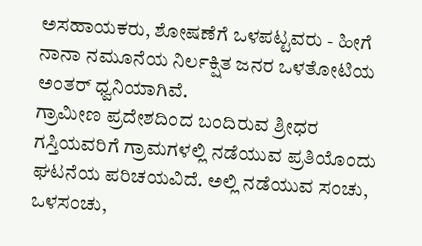ಅಸಹಾಯಕರು, ಶೋಷಣೆಗೆ ಒಳಪಟ್ಟವರು - ಹೀಗೆ ನಾನಾ ನಮೂನೆಯ ನಿರ್ಲಕ್ಷಿತ ಜನರ ಒಳತೋಟಿಯ ಅಂತರ್ ಧ್ವನಿಯಾಗಿವೆ.
ಗ್ರಾಮೀಣ ಪ್ರದೇಶದಿಂದ ಬಂದಿರುವ ಶ್ರೀಧರ ಗಸ್ತಿಯವರಿಗೆ ಗ್ರಾಮಗಳಲ್ಲಿ ನಡೆಯುವ ಪ್ರತಿಯೊಂದು ಘಟನೆಯ ಪರಿಚಯವಿದೆ. ಅಲ್ಲಿ ನಡೆಯುವ ಸಂಚು, ಒಳಸಂಚು,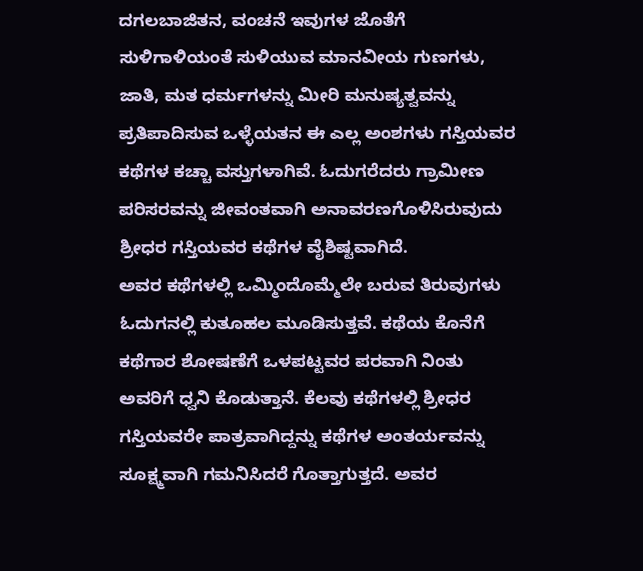ದಗಲಬಾಜಿತನ, ವಂಚನೆ ಇವುಗಳ ಜೊತೆಗೆ ಸುಳಿಗಾಳಿಯಂತೆ ಸುಳಿಯುವ ಮಾನವೀಯ ಗುಣಗಳು, ಜಾತಿ, ಮತ ಧರ್ಮಗಳನ್ನು ಮೀರಿ ಮನುಷ್ಯತ್ವವನ್ನು ಪ್ರತಿಪಾದಿಸುವ ಒಳ್ಳೆಯತನ ಈ ಎಲ್ಲ ಅಂಶಗಳು ಗಸ್ತಿಯವರ ಕಥೆಗಳ ಕಚ್ಚಾ ವಸ್ತುಗಳಾಗಿವೆ. ಓದುಗರೆದರು ಗ್ರಾಮೀಣ ಪರಿಸರವನ್ನು ಜೀವಂತವಾಗಿ ಅನಾವರಣಗೊಳಿಸಿರುವುದು ಶ್ರೀಧರ ಗಸ್ತಿಯವರ ಕಥೆಗಳ ವೈಶಿಷ್ಟವಾಗಿದೆ.
ಅವರ ಕಥೆಗಳಲ್ಲಿ ಒಮ್ಮಿಂದೊಮ್ಮೆಲೇ ಬರುವ ತಿರುವುಗಳು ಓದುಗನಲ್ಲಿ ಕುತೂಹಲ ಮೂಡಿಸುತ್ತವೆ. ಕಥೆಯ ಕೊನೆಗೆ ಕಥೆಗಾರ ಶೋಷಣೆಗೆ ಒಳಪಟ್ಟವರ ಪರವಾಗಿ ನಿಂತು ಅವರಿಗೆ ಧ್ವನಿ ಕೊಡುತ್ತಾನೆ. ಕೆಲವು ಕಥೆಗಳಲ್ಲಿ ಶ್ರೀಧರ ಗಸ್ತಿಯವರೇ ಪಾತ್ರವಾಗಿದ್ದನ್ನು ಕಥೆಗಳ ಅಂತರ್ಯವನ್ನು ಸೂಕ್ಷ್ಮವಾಗಿ ಗಮನಿಸಿದರೆ ಗೊತ್ತಾಗುತ್ತದೆ. ಅವರ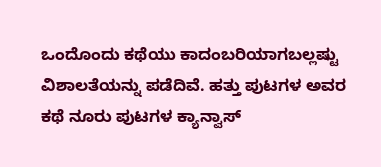ಒಂದೊಂದು ಕಥೆಯು ಕಾದಂಬರಿಯಾಗಬಲ್ಲಷ್ಟು ವಿಶಾಲತೆಯನ್ನು ಪಡೆದಿವೆ. ಹತ್ತು ಪುಟಗಳ ಅವರ ಕಥೆ ನೂರು ಪುಟಗಳ ಕ್ಯಾನ್ವಾಸ್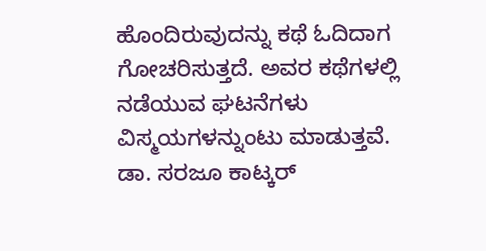ಹೊಂದಿರುವುದನ್ನು ಕಥೆ ಓದಿದಾಗ ಗೋಚರಿಸುತ್ತದೆ. ಅವರ ಕಥೆಗಳಲ್ಲಿ ನಡೆಯುವ ಘಟನೆಗಳು ವಿಸ್ಮಯಗಳನ್ನುಂಟು ಮಾಡುತ್ತವೆ.
ಡಾ. ಸರಜೂ ಕಾಟ್ಕರ್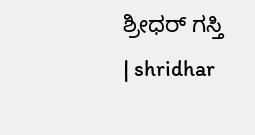ಶ್ರೀಧರ್ ಗಸ್ತಿ | shridhar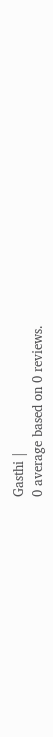Gasthi |
0 average based on 0 reviews.